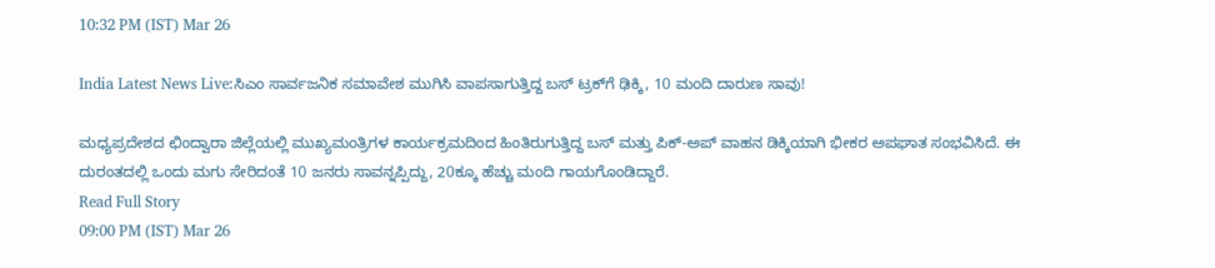10:32 PM (IST) Mar 26

India Latest News Live:ಸಿಎಂ ಸಾರ್ವಜನಿಕ ಸಮಾವೇಶ ಮುಗಿಸಿ ವಾಪಸಾಗುತ್ತಿದ್ದ ಬಸ್‌ ಟ್ರಕ್‌ಗೆ ಢಿಕ್ಕಿ, 10 ಮಂದಿ ದಾರುಣ ಸಾವು!

ಮಧ್ಯಪ್ರದೇಶದ ಛಿಂದ್ವಾರಾ ಜಿಲ್ಲೆಯಲ್ಲಿ ಮುಖ್ಯಮಂತ್ರಿಗಳ ಕಾರ್ಯಕ್ರಮದಿಂದ ಹಿಂತಿರುಗುತ್ತಿದ್ದ ಬಸ್ ಮತ್ತು ಪಿಕ್-ಅಪ್ ವಾಹನ ಡಿಕ್ಕಿಯಾಗಿ ಭೀಕರ ಅಪಘಾತ ಸಂಭವಿಸಿದೆ. ಈ ದುರಂತದಲ್ಲಿ ಒಂದು ಮಗು ಸೇರಿದಂತೆ 10 ಜನರು ಸಾವನ್ನಪ್ಪಿದ್ದು, 20ಕ್ಕೂ ಹೆಚ್ಚು ಮಂದಿ ಗಾಯಗೊಂಡಿದ್ದಾರೆ.
Read Full Story
09:00 PM (IST) Mar 26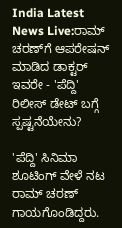India Latest News Live:ರಾಮ್ ಚರಣ್‌ಗೆ ಆಪರೇಷನ್ ಮಾಡಿದ ಡಾಕ್ಟರ್ ಇವರೇ - 'ಪೆದ್ದಿ' ರಿಲೀಸ್ ಡೇಟ್ ಬಗ್ಗೆ ಸ್ಪಷ್ಟನೆಯೇನು?

'ಪೆದ್ದಿ' ಸಿನಿಮಾ ಶೂಟಿಂಗ್ ವೇಳೆ ನಟ ರಾಮ್ ಚರಣ್‌ ಗಾಯಗೊಂಡಿದ್ದರು.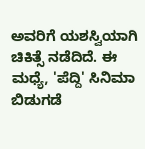ಅವರಿಗೆ ಯಶಸ್ವಿಯಾಗಿ ಚಿಕಿತ್ಸೆ ನಡೆದಿದೆ. ಈ ಮಧ್ಯೆ, 'ಪೆದ್ದಿ' ಸಿನಿಮಾ ಬಿಡುಗಡೆ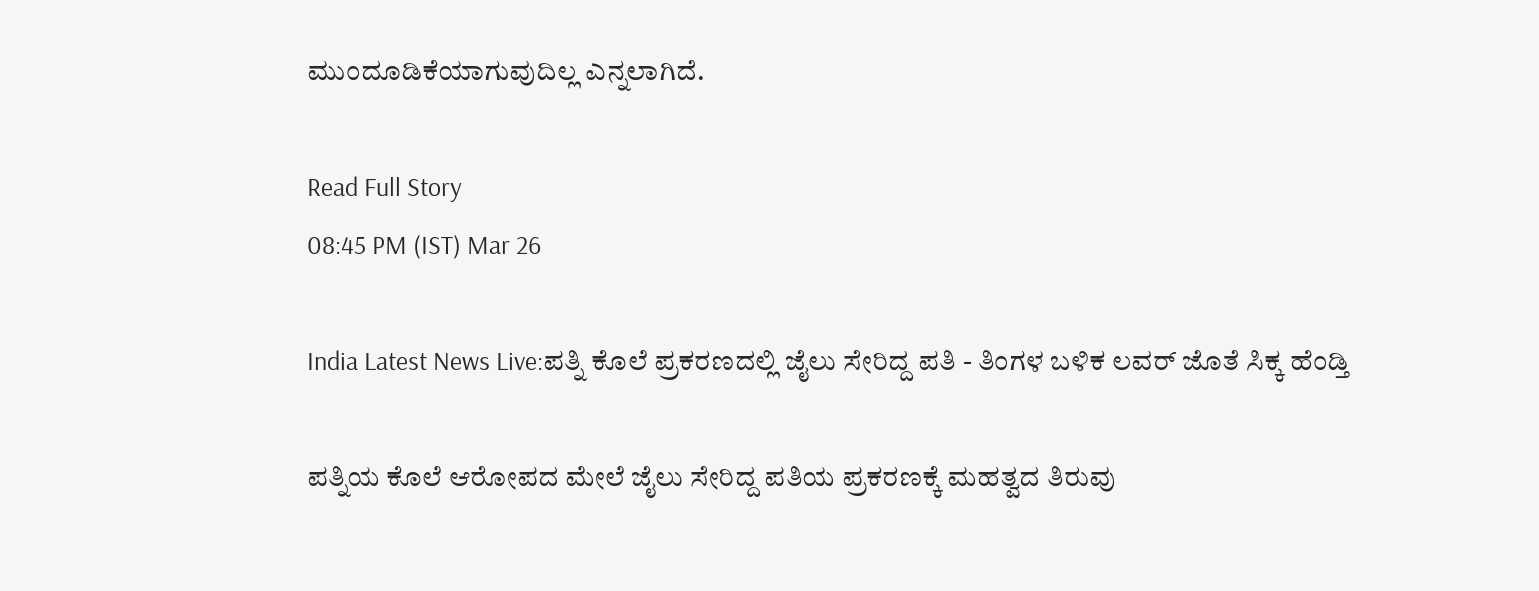ಮುಂದೂಡಿಕೆಯಾಗುವುದಿಲ್ಲ ಎನ್ನಲಾಗಿದೆ.

Read Full Story
08:45 PM (IST) Mar 26

India Latest News Live:ಪತ್ನಿ ಕೊಲೆ ಪ್ರಕರಣದಲ್ಲಿ ಜೈಲು ಸೇರಿದ್ದ ಪತಿ - ತಿಂಗಳ ಬಳಿಕ ಲವರ್ ಜೊತೆ ಸಿಕ್ಕ ಹೆಂಡ್ತಿ

ಪತ್ನಿಯ ಕೊಲೆ ಆರೋಪದ ಮೇಲೆ ಜೈಲು ಸೇರಿದ್ದ ಪತಿಯ ಪ್ರಕರಣಕ್ಕೆ ಮಹತ್ವದ ತಿರುವು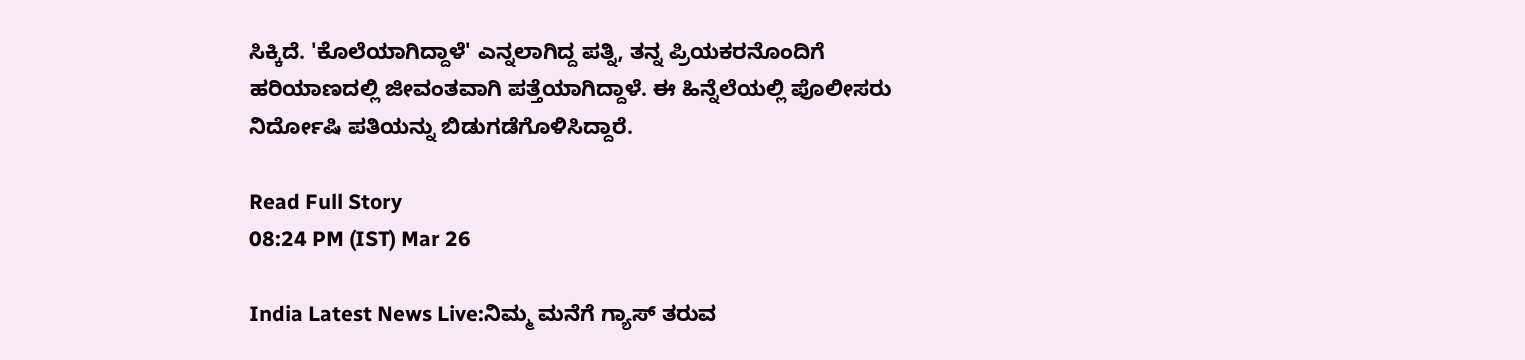ಸಿಕ್ಕಿದೆ. 'ಕೊಲೆಯಾಗಿದ್ದಾಳೆ' ಎನ್ನಲಾಗಿದ್ದ ಪತ್ನಿ, ತನ್ನ ಪ್ರಿಯಕರನೊಂದಿಗೆ ಹರಿಯಾಣದಲ್ಲಿ ಜೀವಂತವಾಗಿ ಪತ್ತೆಯಾಗಿದ್ದಾಳೆ. ಈ ಹಿನ್ನೆಲೆಯಲ್ಲಿ ಪೊಲೀಸರು ನಿರ್ದೋಷಿ ಪತಿಯನ್ನು ಬಿಡುಗಡೆಗೊಳಿಸಿದ್ದಾರೆ.

Read Full Story
08:24 PM (IST) Mar 26

India Latest News Live:ನಿಮ್ಮ ಮನೆಗೆ ಗ್ಯಾಸ್‌ ತರುವ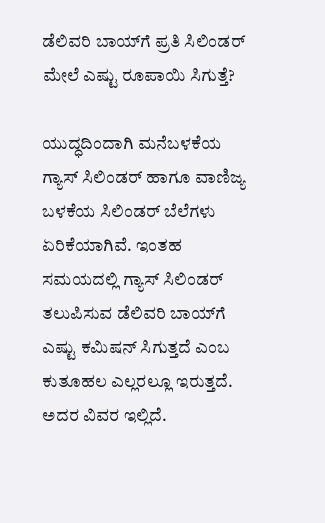ಡೆಲಿವರಿ ಬಾಯ್‌ಗೆ ಪ್ರತಿ ಸಿಲಿಂಡರ್‌ ಮೇಲೆ ಎಷ್ಟು ರೂಪಾಯಿ ಸಿಗುತ್ತೆ?

ಯುದ್ಧದಿಂದಾಗಿ ಮನೆಬಳಕೆಯ ಗ್ಯಾಸ್ ಸಿಲಿಂಡರ್ ಹಾಗೂ ವಾಣಿಜ್ಯ ಬಳಕೆಯ ಸಿಲಿಂಡರ್ ಬೆಲೆಗಳು ಏರಿಕೆಯಾಗಿವೆ. ಇಂತಹ ಸಮಯದಲ್ಲಿ ಗ್ಯಾಸ್ ಸಿಲಿಂಡರ್ ತಲುಪಿಸುವ ಡೆಲಿವರಿ ಬಾಯ್‌ಗೆ ಎಷ್ಟು ಕಮಿಷನ್ ಸಿಗುತ್ತದೆ ಎಂಬ ಕುತೂಹಲ ಎಲ್ಲರಲ್ಲೂ ಇರುತ್ತದೆ. ಅದರ ವಿವರ ಇಲ್ಲಿದೆ.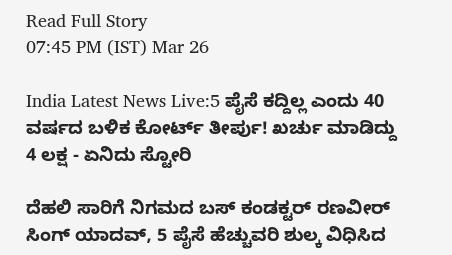Read Full Story
07:45 PM (IST) Mar 26

India Latest News Live:5 ಪೈಸೆ ಕದ್ದಿಲ್ಲ ಎಂದು 40 ವರ್ಷದ ಬಳಿಕ ಕೋರ್ಟ್ ತೀರ್ಪು! ಖರ್ಚು ಮಾಡಿದ್ದು 4 ಲಕ್ಷ - ಏನಿದು ಸ್ಟೋರಿ

ದೆಹಲಿ ಸಾರಿಗೆ ನಿಗಮದ ಬಸ್ ಕಂಡಕ್ಟರ್ ರಣವೀರ್ ಸಿಂಗ್ ಯಾದವ್, 5 ಪೈಸೆ ಹೆಚ್ಚುವರಿ ಶುಲ್ಕ ವಿಧಿಸಿದ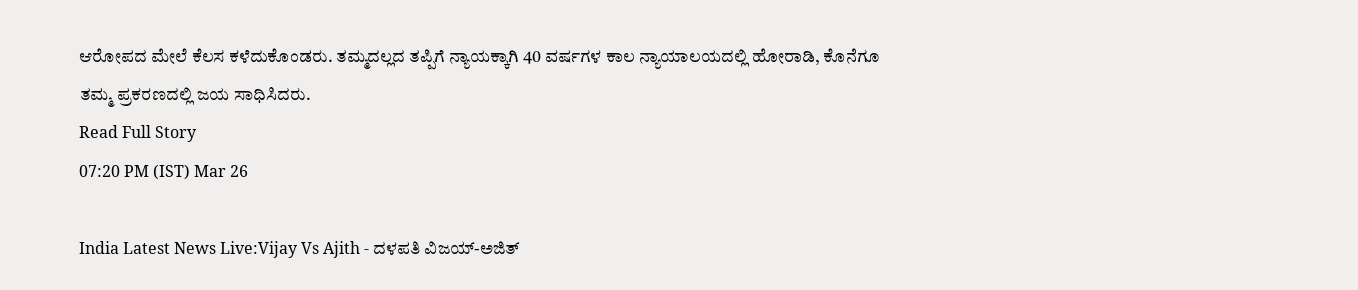ಆರೋಪದ ಮೇಲೆ ಕೆಲಸ ಕಳೆದುಕೊಂಡರು. ತಮ್ಮದಲ್ಲದ ತಪ್ಪಿಗೆ ನ್ಯಾಯಕ್ಕಾಗಿ 40 ವರ್ಷಗಳ ಕಾಲ ನ್ಯಾಯಾಲಯದಲ್ಲಿ ಹೋರಾಡಿ, ಕೊನೆಗೂ ತಮ್ಮ ಪ್ರಕರಣದಲ್ಲಿ ಜಯ ಸಾಧಿಸಿದರು.
Read Full Story
07:20 PM (IST) Mar 26

India Latest News Live:Vijay Vs Ajith - ದಳಪತಿ ವಿಜಯ್-ಅಜಿತ್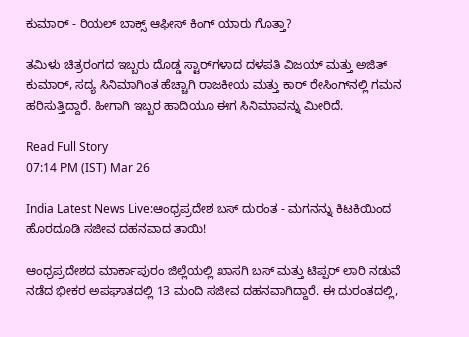ಕುಮಾರ್ - ರಿಯಲ್ ಬಾಕ್ಸ್ ಆಫೀಸ್ ಕಿಂಗ್ ಯಾರು ಗೊತ್ತಾ?

ತಮಿಳು ಚಿತ್ರರಂಗದ ಇಬ್ಬರು ದೊಡ್ಡ ಸ್ಟಾರ್‌ಗಳಾದ ದಳಪತಿ ವಿಜಯ್ ಮತ್ತು ಅಜಿತ್ ಕುಮಾರ್, ಸದ್ಯ ಸಿನಿಮಾಗಿಂತ ಹೆಚ್ಚಾಗಿ ರಾಜಕೀಯ ಮತ್ತು ಕಾರ್ ರೇಸಿಂಗ್‌ನಲ್ಲಿ ಗಮನ ಹರಿಸುತ್ತಿದ್ದಾರೆ. ಹೀಗಾಗಿ ಇಬ್ಬರ ಹಾದಿಯೂ ಈಗ ಸಿನಿಮಾವನ್ನು ಮೀರಿದೆ.

Read Full Story
07:14 PM (IST) Mar 26

India Latest News Live:ಆಂಧ್ರಪ್ರದೇಶ ಬಸ್‌ ದುರಂತ - ಮಗನನ್ನು ಕಿಟಕಿಯಿಂದ ಹೊರದೂಡಿ ಸಜೀವ ದಹನವಾದ ತಾಯಿ!

ಆಂಧ್ರಪ್ರದೇಶದ ಮಾರ್ಕಾಪುರಂ ಜಿಲ್ಲೆಯಲ್ಲಿ ಖಾಸಗಿ ಬಸ್ ಮತ್ತು ಟಿಪ್ಪರ್ ಲಾರಿ ನಡುವೆ ನಡೆದ ಭೀಕರ ಅಪಘಾತದಲ್ಲಿ 13 ಮಂದಿ ಸಜೀವ ದಹನವಾಗಿದ್ದಾರೆ. ಈ ದುರಂತದಲ್ಲಿ,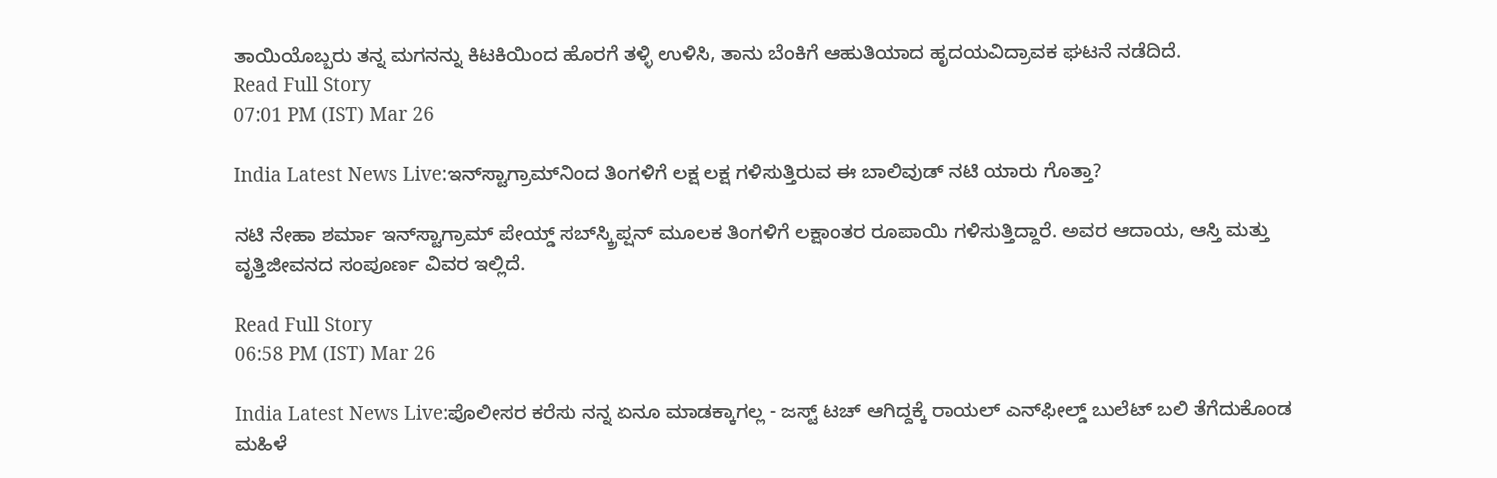ತಾಯಿಯೊಬ್ಬರು ತನ್ನ ಮಗನನ್ನು ಕಿಟಕಿಯಿಂದ ಹೊರಗೆ ತಳ್ಳಿ ಉಳಿಸಿ, ತಾನು ಬೆಂಕಿಗೆ ಆಹುತಿಯಾದ ಹೃದಯವಿದ್ರಾವಕ ಘಟನೆ ನಡೆದಿದೆ.
Read Full Story
07:01 PM (IST) Mar 26

India Latest News Live:ಇನ್‌ಸ್ಟಾಗ್ರಾಮ್‌ನಿಂದ ತಿಂಗಳಿಗೆ ಲಕ್ಷ ಲಕ್ಷ ಗಳಿಸುತ್ತಿರುವ ಈ ಬಾಲಿವುಡ್ ನಟಿ ಯಾರು ಗೊತ್ತಾ?

ನಟಿ ನೇಹಾ ಶರ್ಮಾ ಇನ್‌ಸ್ಟಾಗ್ರಾಮ್ ಪೇಯ್ಡ್ ಸಬ್‌ಸ್ಕ್ರಿಪ್ಷನ್ ಮೂಲಕ ತಿಂಗಳಿಗೆ ಲಕ್ಷಾಂತರ ರೂಪಾಯಿ ಗಳಿಸುತ್ತಿದ್ದಾರೆ. ಅವರ ಆದಾಯ, ಆಸ್ತಿ ಮತ್ತು ವೃತ್ತಿಜೀವನದ ಸಂಪೂರ್ಣ ವಿವರ ಇಲ್ಲಿದೆ.

Read Full Story
06:58 PM (IST) Mar 26

India Latest News Live:ಪೊಲೀಸರ ಕರೆಸು ನನ್ನ ಏನೂ ಮಾಡಕ್ಕಾಗಲ್ಲ - ಜಸ್ಟ್ ಟಚ್ ಆಗಿದ್ದಕ್ಕೆ ರಾಯಲ್ ಎನ್‌ಫೀಲ್ಡ್‌ ಬುಲೆಟ್ ಬಲಿ ತೆಗೆದುಕೊಂಡ ಮಹಿಳೆ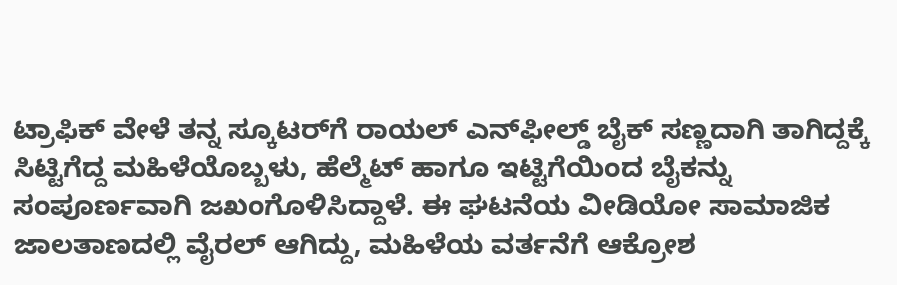ಟ್ರಾಫಿಕ್ ವೇಳೆ ತನ್ನ ಸ್ಕೂಟರ್‌ಗೆ ರಾಯಲ್ ಎನ್‌ಫೀಲ್ಡ್ ಬೈಕ್ ಸಣ್ಣದಾಗಿ ತಾಗಿದ್ದಕ್ಕೆ ಸಿಟ್ಟಿಗೆದ್ದ ಮಹಿಳೆಯೊಬ್ಬಳು, ಹೆಲ್ಮೆಟ್ ಹಾಗೂ ಇಟ್ಟಿಗೆಯಿಂದ ಬೈಕನ್ನು ಸಂಪೂರ್ಣವಾಗಿ ಜಖಂಗೊಳಿಸಿದ್ದಾಳೆ. ಈ ಘಟನೆಯ ವೀಡಿಯೋ ಸಾಮಾಜಿಕ ಜಾಲತಾಣದಲ್ಲಿ ವೈರಲ್ ಆಗಿದ್ದು, ಮಹಿಳೆಯ ವರ್ತನೆಗೆ ಆಕ್ರೋಶ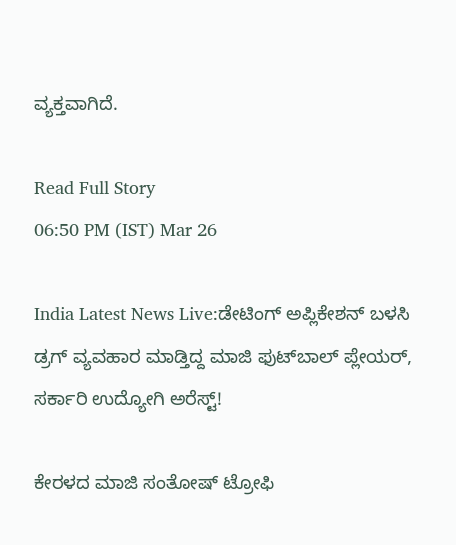ವ್ಯಕ್ತವಾಗಿದೆ.

Read Full Story
06:50 PM (IST) Mar 26

India Latest News Live:ಡೇಟಿಂಗ್‌ ಅಪ್ಲಿಕೇಶನ್‌ ಬಳಸಿ ಡ್ರಗ್‌ ವ್ಯವಹಾರ ಮಾಡ್ತಿದ್ದ ಮಾಜಿ ಫುಟ್‌ಬಾಲ್‌ ಪ್ಲೇಯರ್‌, ಸರ್ಕಾರಿ ಉದ್ಯೋಗಿ ಅರೆಸ್ಟ್‌!

ಕೇರಳದ ಮಾಜಿ ಸಂತೋಷ್ ಟ್ರೋಫಿ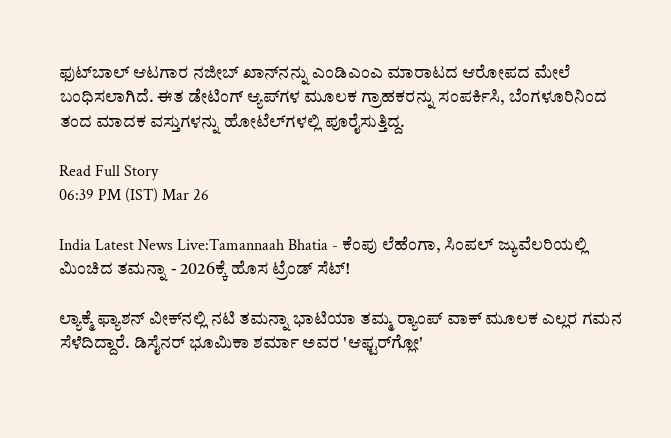ಫುಟ್‌ಬಾಲ್ ಆಟಗಾರ ನಜೀಬ್ ಖಾನ್‌ನನ್ನು ಎಂಡಿಎಂಎ ಮಾರಾಟದ ಆರೋಪದ ಮೇಲೆ ಬಂಧಿಸಲಾಗಿದೆ. ಈತ ಡೇಟಿಂಗ್ ಆ್ಯಪ್‌ಗಳ ಮೂಲಕ ಗ್ರಾಹಕರನ್ನು ಸಂಪರ್ಕಿಸಿ, ಬೆಂಗಳೂರಿನಿಂದ ತಂದ ಮಾದಕ ವಸ್ತುಗಳನ್ನು ಹೋಟೆಲ್‌ಗಳಲ್ಲಿ ಪೂರೈಸುತ್ತಿದ್ದ.

Read Full Story
06:39 PM (IST) Mar 26

India Latest News Live:Tamannaah Bhatia - ಕೆಂಪು ಲೆಹೆಂಗಾ, ಸಿಂಪಲ್ ಜ್ಯುವೆಲರಿಯಲ್ಲಿ ಮಿಂಚಿದ ತಮನ್ನಾ - 2026ಕ್ಕೆ ಹೊಸ ಟ್ರೆಂಡ್ ಸೆಟ್!

ಲ್ಯಾಕ್ಮೆ ಫ್ಯಾಶನ್ ವೀಕ್‌ನಲ್ಲಿ ನಟಿ ತಮನ್ನಾ ಭಾಟಿಯಾ ತಮ್ಮ ರ್‍ಯಾಂಪ್ ವಾಕ್ ಮೂಲಕ ಎಲ್ಲರ ಗಮನ ಸೆಳೆದಿದ್ದಾರೆ. ಡಿಸೈನರ್ ಭೂಮಿಕಾ ಶರ್ಮಾ ಅವರ 'ಆಫ್ಟರ್‌ಗ್ಲೋ'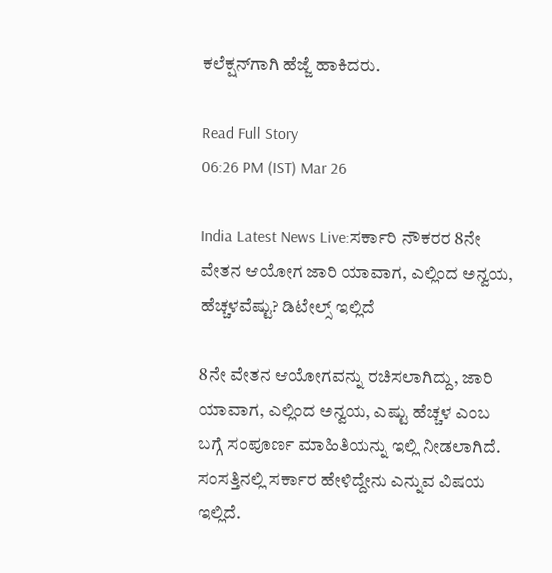ಕಲೆಕ್ಷನ್‌ಗಾಗಿ ಹೆಜ್ಜೆ ಹಾಕಿದರು.

Read Full Story
06:26 PM (IST) Mar 26

India Latest News Live:ಸರ್ಕಾರಿ ನೌಕರರ 8ನೇ ವೇತನ ಆಯೋಗ ಜಾರಿ ಯಾವಾಗ, ಎಲ್ಲಿಂದ ಅನ್ವಯ, ಹೆಚ್ಚಳವೆಷ್ಟು? ಡಿಟೇಲ್ಸ್ ಇಲ್ಲಿದೆ

8ನೇ ವೇತನ ಆಯೋಗವನ್ನು ರಚಿಸಲಾಗಿದ್ದು, ಜಾರಿ ಯಾವಾಗ, ಎಲ್ಲಿಂದ ಅನ್ವಯ, ಎಷ್ಟು ಹೆಚ್ಚಳ ಎಂಬ ಬಗ್ಗೆ ಸಂಪೂರ್ಣ ಮಾಹಿತಿಯನ್ನು ಇಲ್ಲಿ ನೀಡಲಾಗಿದೆ. ಸಂಸತ್ತಿನಲ್ಲಿ ಸರ್ಕಾರ ಹೇಳಿದ್ದೇನು ಎನ್ನುವ ವಿಷಯ ಇಲ್ಲಿದೆ.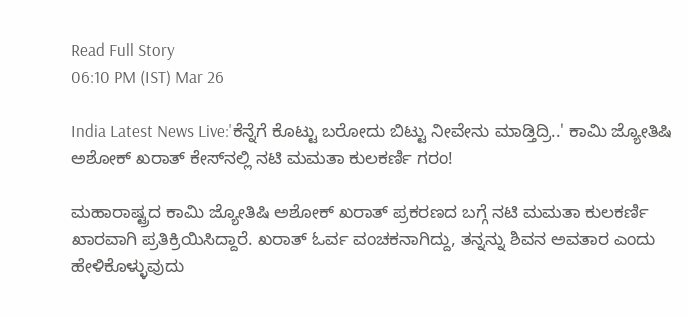Read Full Story
06:10 PM (IST) Mar 26

India Latest News Live:'ಕೆನ್ನೆಗೆ ಕೊಟ್ಟು ಬರೋದು ಬಿಟ್ಟು ನೀವೇನು ಮಾಡ್ತಿದ್ರಿ..' ಕಾಮಿ ಜ್ಯೋತಿಷಿ ಅಶೋಕ್‌ ಖರಾತ್‌ ಕೇಸ್‌ನಲ್ಲಿ ನಟಿ ಮಮತಾ ಕುಲಕರ್ಣಿ ಗರಂ!

ಮಹಾರಾಷ್ಟ್ರದ ಕಾಮಿ ಜ್ಯೋತಿಷಿ ಅಶೋಕ್ ಖರಾತ್ ಪ್ರಕರಣದ ಬಗ್ಗೆ ನಟಿ ಮಮತಾ ಕುಲಕರ್ಣಿ ಖಾರವಾಗಿ ಪ್ರತಿಕ್ರಿಯಿಸಿದ್ದಾರೆ. ಖರಾತ್ ಓರ್ವ ವಂಚಕನಾಗಿದ್ದು, ತನ್ನನ್ನು ಶಿವನ ಅವತಾರ ಎಂದು ಹೇಳಿಕೊಳ್ಳುವುದು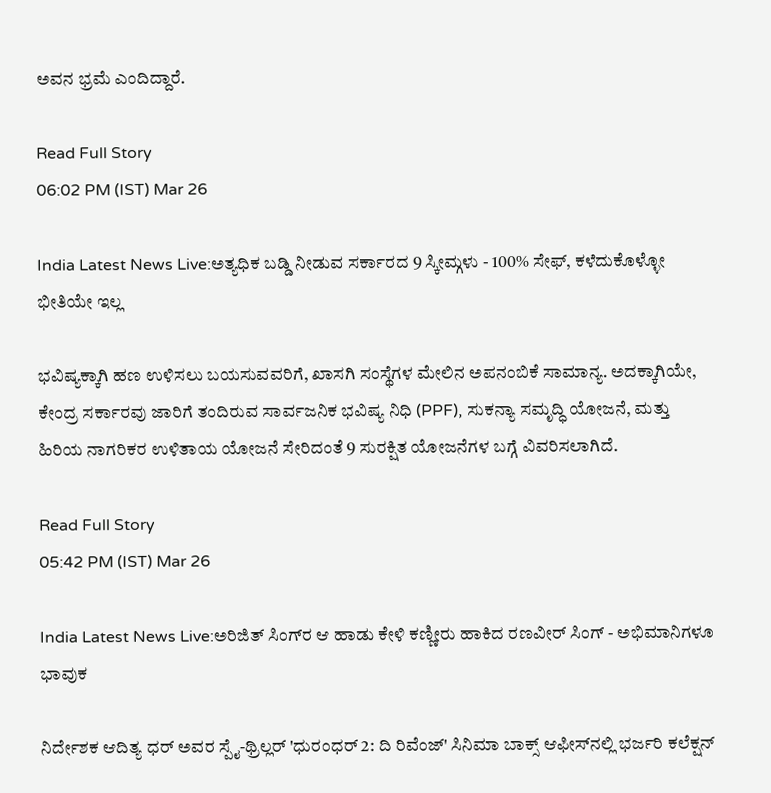ಅವನ ಭ್ರಮೆ ಎಂದಿದ್ದಾರೆ.

Read Full Story
06:02 PM (IST) Mar 26

India Latest News Live:ಅತ್ಯಧಿಕ ಬಡ್ಡಿ ನೀಡುವ ಸರ್ಕಾರದ 9 ಸ್ಕೀಮ್ಗಳು - 100% ಸೇಫ್, ಕಳೆದುಕೊಳ್ಳೋ ಭೀತಿಯೇ ಇಲ್ಲ

ಭವಿಷ್ಯಕ್ಕಾಗಿ ಹಣ ಉಳಿಸಲು ಬಯಸುವವರಿಗೆ, ಖಾಸಗಿ ಸಂಸ್ಥೆಗಳ ಮೇಲಿನ ಅಪನಂಬಿಕೆ ಸಾಮಾನ್ಯ. ಅದಕ್ಕಾಗಿಯೇ, ಕೇಂದ್ರ ಸರ್ಕಾರವು ಜಾರಿಗೆ ತಂದಿರುವ ಸಾರ್ವಜನಿಕ ಭವಿಷ್ಯ ನಿಧಿ (PPF), ಸುಕನ್ಯಾ ಸಮೃದ್ಧಿ ಯೋಜನೆ, ಮತ್ತು ಹಿರಿಯ ನಾಗರಿಕರ ಉಳಿತಾಯ ಯೋಜನೆ ಸೇರಿದಂತೆ 9 ಸುರಕ್ಷಿತ ಯೋಜನೆಗಳ ಬಗ್ಗೆ ವಿವರಿಸಲಾಗಿದೆ.

Read Full Story
05:42 PM (IST) Mar 26

India Latest News Live:ಅರಿಜಿತ್ ಸಿಂಗ್‌ರ ಆ ಹಾಡು ಕೇಳಿ ಕಣ್ಣೀರು ಹಾಕಿದ ರಣವೀರ್ ಸಿಂಗ್ - ಅಭಿಮಾನಿಗಳೂ ಭಾವುಕ

ನಿರ್ದೇಶಕ ಆದಿತ್ಯ ಧರ್ ಅವರ ಸ್ಪೈ-ಥ್ರಿಲ್ಲರ್ 'ಧುರಂಧರ್ 2: ದಿ ರಿವೆಂಜ್' ಸಿನಿಮಾ ಬಾಕ್ಸ್ ಆಫೀಸ್‌ನಲ್ಲಿ ಭರ್ಜರಿ ಕಲೆಕ್ಷನ್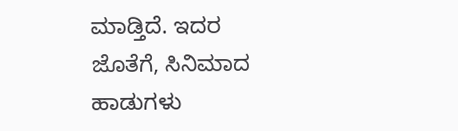ಮಾಡ್ತಿದೆ. ಇದರ ಜೊತೆಗೆ, ಸಿನಿಮಾದ ಹಾಡುಗಳು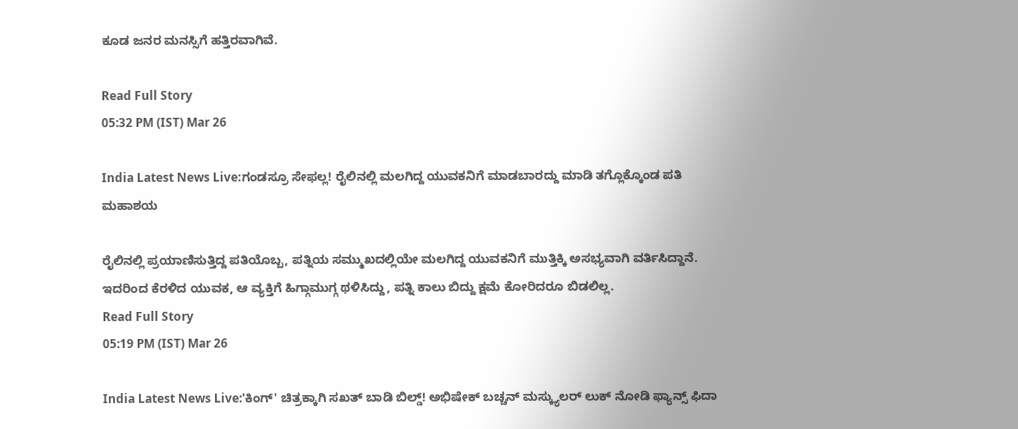ಕೂಡ ಜನರ ಮನಸ್ಸಿಗೆ ಹತ್ತಿರವಾಗಿವೆ.

Read Full Story
05:32 PM (IST) Mar 26

India Latest News Live:ಗಂಡಸ್ರೂ ಸೇಫಲ್ಲ! ರೈಲಿನಲ್ಲಿ ಮಲಗಿದ್ದ ಯುವಕನಿಗೆ ಮಾಡಬಾರದ್ದು ಮಾಡಿ ತಗ್ಲೊಕ್ಕೊಂಡ ಪತಿ ಮಹಾಶಯ

ರೈಲಿನಲ್ಲಿ ಪ್ರಯಾಣಿಸುತ್ತಿದ್ದ ಪತಿಯೊಬ್ಬ, ಪತ್ನಿಯ ಸಮ್ಮುಖದಲ್ಲಿಯೇ ಮಲಗಿದ್ದ ಯುವಕನಿಗೆ ಮುತ್ತಿಕ್ಕಿ ಅಸಭ್ಯವಾಗಿ ವರ್ತಿಸಿದ್ದಾನೆ. ಇದರಿಂದ ಕೆರಳಿದ ಯುವಕ, ಆ ವ್ಯಕ್ತಿಗೆ ಹಿಗ್ಗಾಮುಗ್ಗ ಥಳಿಸಿದ್ದು, ಪತ್ನಿ ಕಾಲು ಬಿದ್ದು ಕ್ಷಮೆ ಕೋರಿದರೂ ಬಿಡಲಿಲ್ಲ.
Read Full Story
05:19 PM (IST) Mar 26

India Latest News Live:'ಕಿಂಗ್' ಚಿತ್ರಕ್ಕಾಗಿ ಸಖತ್ ಬಾಡಿ ಬಿಲ್ಡ್! ಅಭಿಷೇಕ್ ಬಚ್ಚನ್ ಮಸ್ಕ್ಯುಲರ್ ಲುಕ್ ನೋಡಿ ಫ್ಯಾನ್ಸ್ ಫಿದಾ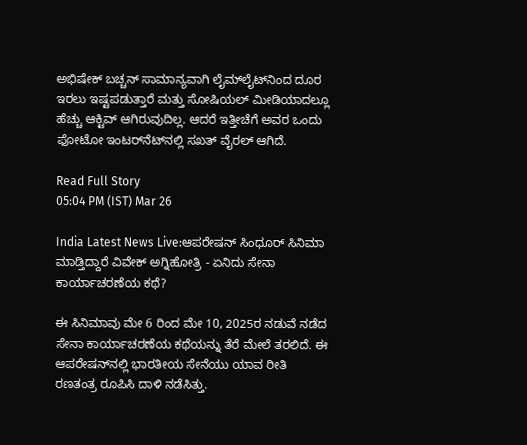ಅಭಿಷೇಕ್ ಬಚ್ಚನ್ ಸಾಮಾನ್ಯವಾಗಿ ಲೈಮ್‌ಲೈಟ್‌ನಿಂದ ದೂರ ಇರಲು ಇಷ್ಟಪಡುತ್ತಾರೆ ಮತ್ತು ಸೋಷಿಯಲ್ ಮೀಡಿಯಾದಲ್ಲೂ ಹೆಚ್ಚು ಆಕ್ಟಿವ್ ಆಗಿರುವುದಿಲ್ಲ. ಆದರೆ ಇತ್ತೀಚೆಗೆ ಅವರ ಒಂದು ಫೋಟೋ ಇಂಟರ್‌ನೆಟ್‌ನಲ್ಲಿ ಸಖತ್ ವೈರಲ್ ಆಗಿದೆ.

Read Full Story
05:04 PM (IST) Mar 26

India Latest News Live:ಆಪರೇಷನ್ ಸಿಂಧೂರ್ ಸಿನಿಮಾ ಮಾಡ್ತಿದ್ದಾರೆ ವಿವೇಕ್ ಅಗ್ನಿಹೋತ್ರಿ - ಏನಿದು ಸೇನಾ ಕಾರ್ಯಾಚರಣೆಯ ಕಥೆ?

ಈ ಸಿನಿಮಾವು ಮೇ 6 ರಿಂದ ಮೇ 10, 2025ರ ನಡುವೆ ನಡೆದ ಸೇನಾ ಕಾರ್ಯಾಚರಣೆಯ ಕಥೆಯನ್ನು ತೆರೆ ಮೇಲೆ ತರಲಿದೆ. ಈ ಆಪರೇಷನ್‌ನಲ್ಲಿ ಭಾರತೀಯ ಸೇನೆಯು ಯಾವ ರೀತಿ ರಣತಂತ್ರ ರೂಪಿಸಿ ದಾಳಿ ನಡೆಸಿತ್ತು.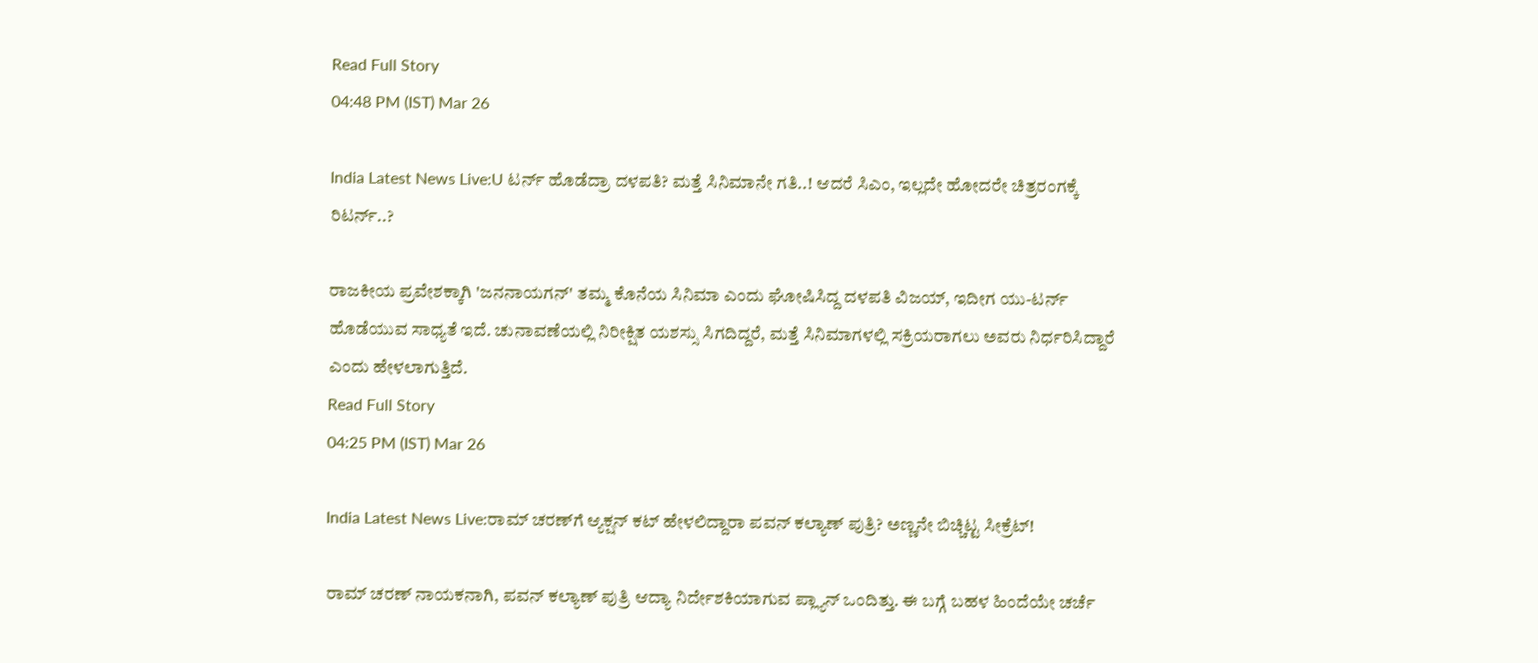Read Full Story
04:48 PM (IST) Mar 26

India Latest News Live:U ಟರ್ನ್ ಹೊಡೆದ್ರಾ ದಳಪತಿ? ಮತ್ತೆ ಸಿನಿಮಾನೇ ಗತಿ..! ಆದರೆ ಸಿಎಂ, ಇಲ್ಲದೇ ಹೋದರೇ ಚಿತ್ರರಂಗಕ್ಕೆ ರಿಟರ್ನ್..?

ರಾಜಕೀಯ ಪ್ರವೇಶಕ್ಕಾಗಿ 'ಜನನಾಯಗನ್' ತಮ್ಮ ಕೊನೆಯ ಸಿನಿಮಾ ಎಂದು ಘೋಷಿಸಿದ್ದ ದಳಪತಿ ವಿಜಯ್, ಇದೀಗ ಯು-ಟರ್ನ್ ಹೊಡೆಯುವ ಸಾಧ್ಯತೆ ಇದೆ. ಚುನಾವಣೆಯಲ್ಲಿ ನಿರೀಕ್ಷಿತ ಯಶಸ್ಸು ಸಿಗದಿದ್ದರೆ, ಮತ್ತೆ ಸಿನಿಮಾಗಳಲ್ಲಿ ಸಕ್ರಿಯರಾಗಲು ಅವರು ನಿರ್ಧರಿಸಿದ್ದಾರೆ ಎಂದು ಹೇಳಲಾಗುತ್ತಿದೆ.
Read Full Story
04:25 PM (IST) Mar 26

India Latest News Live:ರಾಮ್ ಚರಣ್‌ಗೆ ಆ್ಯಕ್ಷನ್ ಕಟ್ ಹೇಳಲಿದ್ದಾರಾ ಪವನ್ ಕಲ್ಯಾಣ್ ಪುತ್ರಿ? ಅಣ್ಣನೇ ಬಿಚ್ಚಿಟ್ಟ ಸೀಕ್ರೆಟ್!

ರಾಮ್ ಚರಣ್ ನಾಯಕನಾಗಿ, ಪವನ್ ಕಲ್ಯಾಣ್ ಪುತ್ರಿ ಆದ್ಯಾ ನಿರ್ದೇಶಕಿಯಾಗುವ ಪ್ಲ್ಯಾನ್ ಒಂದಿತ್ತು. ಈ ಬಗ್ಗೆ ಬಹಳ ಹಿಂದೆಯೇ ಚರ್ಚೆ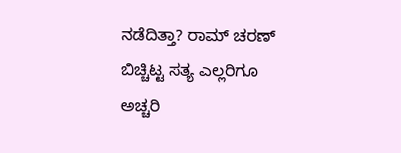ನಡೆದಿತ್ತಾ? ರಾಮ್ ಚರಣ್ ಬಿಚ್ಚಿಟ್ಟ ಸತ್ಯ ಎಲ್ಲರಿಗೂ ಅಚ್ಚರಿ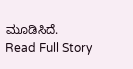ಮೂಡಿಸಿದೆ.
Read Full Story